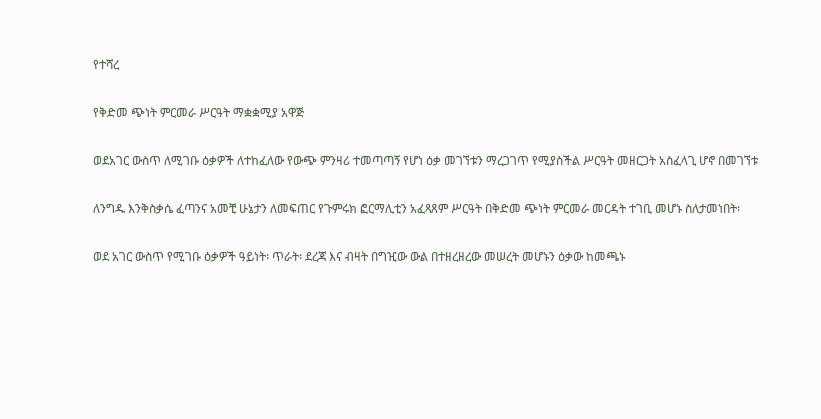የተሻረ

የቅድመ ጭነት ምርመራ ሥርዓት ማቋቋሚያ አዋጅ

ወደአገር ውስጥ ለሚገቡ ዕቃዎች ለተከፈለው የውጭ ምንዛሪ ተመጣጣኝ የሆነ ዕቃ መገኘቱን ማረጋገጥ የሚያስችል ሥርዓት መዘርጋት አስፈላጊ ሆኖ በመገኘቱ

ለንግዱ እንቅስቃሴ ፈጣንና አመቺ ሁኔታን ለመፍጠር የጉምሩክ ፎርማሊቲን አፈጻጸም ሥርዓት በቅድመ ጭነት ምርመራ መርዳት ተገቢ መሆኑ ስለታመነበት፡

ወደ አገር ውስጥ የሚገቡ ዕቃዎች ዓይነት፡ ጥራት፡ ደረጃ እና ብዛት በግዢው ውል በተዘረዘረው መሠረት መሆኑን ዕቃው ከመጫኑ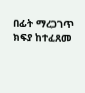በፊት ማረጋገጥ ክፍያ ከተፈጸመ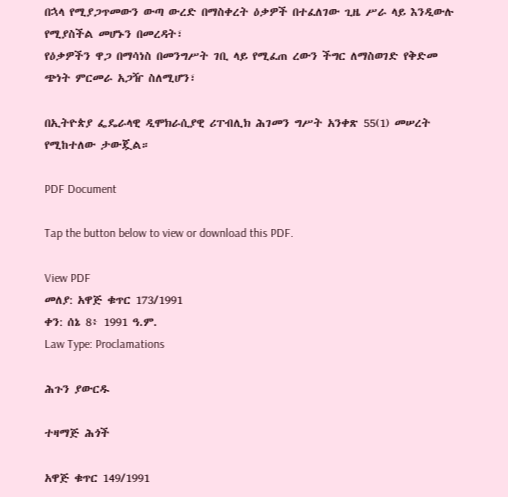በኋላ የሚያጋጥመውን ውጣ ውረድ በማስቀረት ዕቃዎች በተፈለገው ጊዜ ሥራ ላይ እንዲውሉ የሚያስችል መሆኑን በመረዳት፣
የዕቃዎችን ዋጋ በማሳነስ በመንግሥት ገቢ ላይ የሚፈጠ ረውን ችግር ለማስወገድ የቅድመ ጭነት ምርመራ አጋዥ ስለሚሆን፣

በኢትዮጵያ ፌዴራላዊ ዲሞክራሲያዊ ሪፐብሊክ ሕገመን ግሥት አንቀጽ 55(1) መሠረት የሚከተለው ታውጇል።

PDF Document

Tap the button below to view or download this PDF.

View PDF
መለያ: አዋጅ ቁጥር 173/1991
ቀን: ሰኔ 8፥ 1991 ዓ.ም.
Law Type: Proclamations

ሕጉን ያውርዱ

ተዛማጅ ሕጎች

አዋጅ ቁጥር 149/1991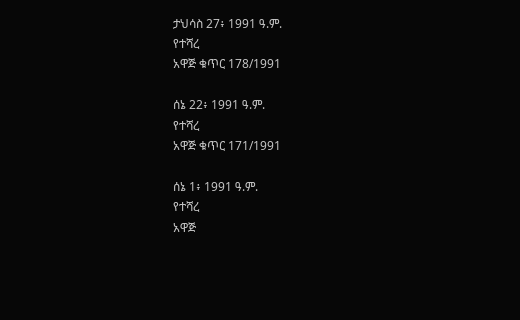ታህሳስ 27፥ 1991 ዓ.ም.
የተሻረ
አዋጅ ቁጥር 178/1991

ሰኔ 22፥ 1991 ዓ.ም.
የተሻረ
አዋጅ ቁጥር 171/1991

ሰኔ 1፥ 1991 ዓ.ም.
የተሻረ
አዋጅ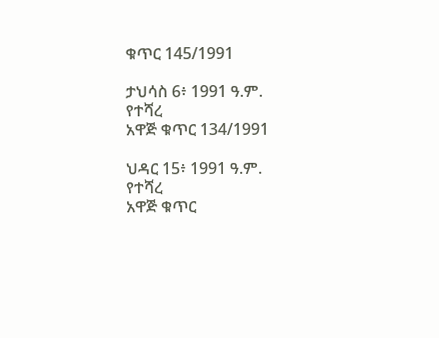ቁጥር 145/1991

ታህሳስ 6፥ 1991 ዓ.ም.
የተሻረ
አዋጅ ቁጥር 134/1991

ህዳር 15፥ 1991 ዓ.ም.
የተሻረ
አዋጅ ቁጥር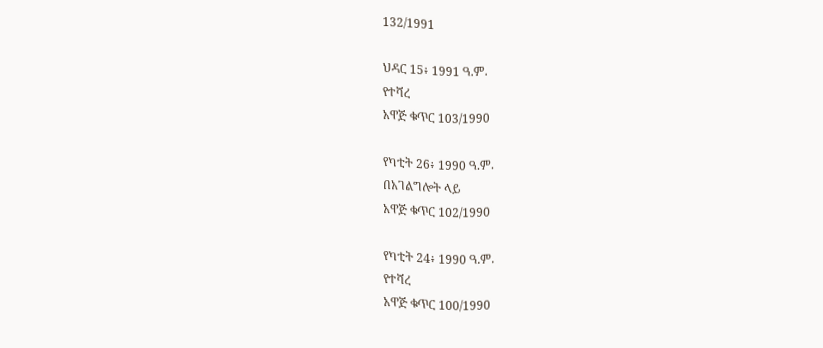132/1991

ህዳር 15፥ 1991 ዓ.ም.
የተሻረ
አዋጅ ቁጥር 103/1990

የካቲት 26፥ 1990 ዓ.ም.
በአገልግሎት ላይ
አዋጅ ቁጥር 102/1990

የካቲት 24፥ 1990 ዓ.ም.
የተሻረ
አዋጅ ቁጥር 100/1990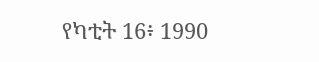የካቲት 16፥ 1990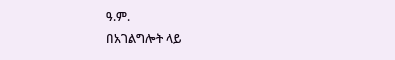ዓ.ም.
በአገልግሎት ላይ